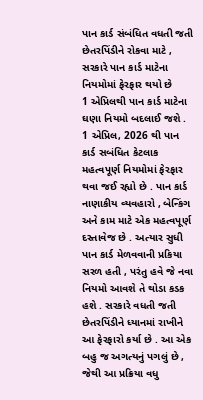પાન કાર્ડ સંબંધિત વધતી જતી છેતરપિંડીને રોકવા માટે , સરકારે પાન કાર્ડ માટેના નિયમોમાં ફેરફાર થયો છે
1 એપ્રિલથી પાન કાર્ડ માટેના ઘણા નિયમો બદલાઈ જશે .
1 એપ્રિલ, 2026 થી પાન કાર્ડ સબંધિત કેટલાક મહત્વપૂર્ણ નિયમોમાં ફેરફાર થવા જઈ રહ્યો છે . પાન કાર્ડ નાણાકીય વ્યવહારો , બેન્કિંગ અને કામ માટે એક મહત્વપૂર્ણ દસ્તાવેજ છે . અત્યાર સુધી પાન કાર્ડ મેળવવાની પ્રકિયા સરળ હતી , પરંતુ હવે જે નવા નિયમો આવશે તે થોડા કડક હશે . સરકારે વધતી જતી છેતરપિંડીને ધ્યાનમાં રાખીને આ ફેરફારો કર્યા છે . આ એક બહુ જ અગત્યનું પગલું છે , જેથી આ પ્રક્રિયા વધુ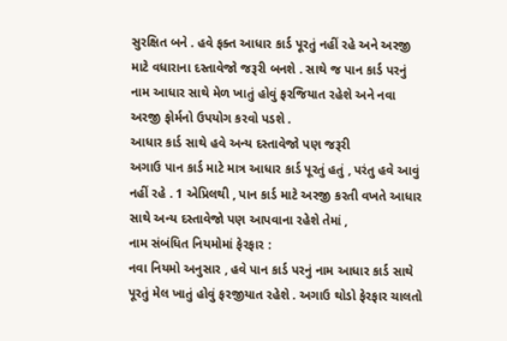સુરક્ષિત બને . હવે ફક્ત આધાર કાર્ડ પૂરતું નહીં રહે અને અરજી માટે વધારાના દસ્તાવેજો જરૂરી બનશે . સાથે જ પાન કાર્ડ પરનું નામ આધાર સાથે મેળ ખાતું હોવું ફરજિયાત રહેશે અને નવા અરજી ફોર્મનો ઉપયોગ કરવો પડશે .
આધાર કાર્ડ સાથે હવે અન્ય દસ્તાવેજો પણ જરૂરી
અગાઉ પાન કાર્ડ માટે માત્ર આધાર કાર્ડ પૂરતું હતું , પરંતુ હવે આવું નહીં રહે . 1 એપ્રિલથી , પાન કાર્ડ માટે અરજી કરતી વખતે આધાર સાથે અન્ય દસ્તાવેજો પણ આપવાના રહેશે તેમાં ,
નામ સંબંધિત નિયમોમાં ફેરફાર :
નવા નિયમો અનુસાર , હવે પાન કાર્ડ પરનું નામ આધાર કાર્ડ સાથે પૂરતું મેલ ખાતું હોવું ફરજીયાત રહેશે . અગાઉ થોડો ફેરફાર ચાલતો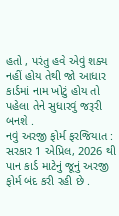હતો , પરંતુ હવે એવું શક્ય નહીં હોય તેથી જો આધાર કાર્ડમાં નામ ખોટું હોય તો પહેલા તેને સુધારવું જરૂરી બનશે .
નવું અરજી ફોર્મ ફરજિયાત :
સરકાર 1 એપ્રિલ, 2026 થી પાન કાર્ડ માટેનું જૂનું અરજી ફોર્મ બંદ કરી રહી છે .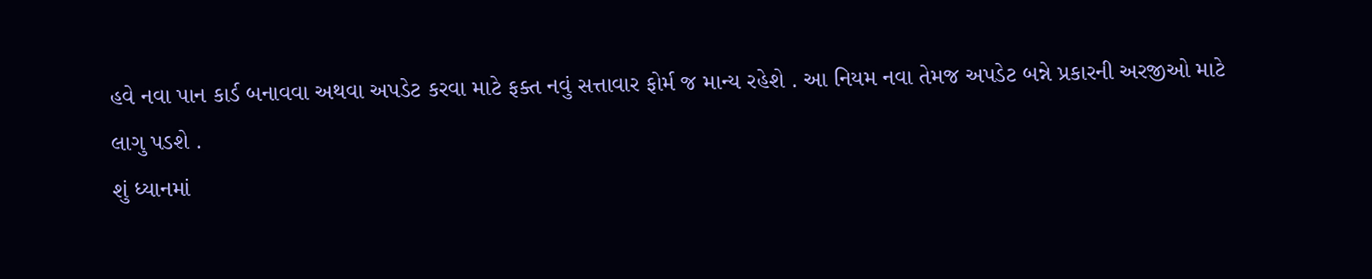હવે નવા પાન કાર્ડ બનાવવા અથવા અપડેટ કરવા માટે ફક્ત નવું સત્તાવાર ફોર્મ જ માન્ય રહેશે . આ નિયમ નવા તેમજ અપડેટ બન્ને પ્રકારની અરજીઓ માટે લાગુ પડશે .
શું ધ્યાનમાં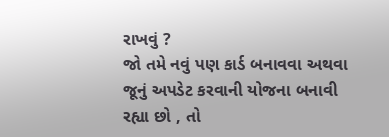રાખવું ?
જો તમે નવું પણ કાર્ડ બનાવવા અથવા જૂનું અપડેટ કરવાની યોજના બનાવી રહ્યા છો , તો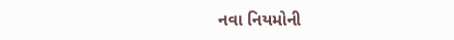નવા નિયમોની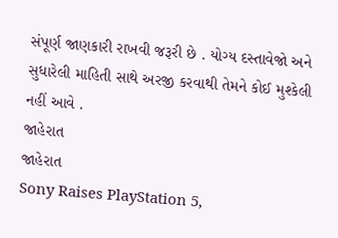સંપૂર્ણ જાણકારી રાખવી જરૂરી છે . યોગ્ય દસ્તાવેજો અને સુધારેલી માહિતી સાથે અરજી કરવાથી તેમને કોઈ મુશ્કેલી નહીં આવે .
જાહેરાત
જાહેરાત
Sony Raises PlayStation 5,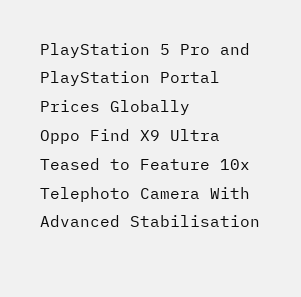PlayStation 5 Pro and PlayStation Portal Prices Globally
Oppo Find X9 Ultra Teased to Feature 10x Telephoto Camera With Advanced Stabilisation